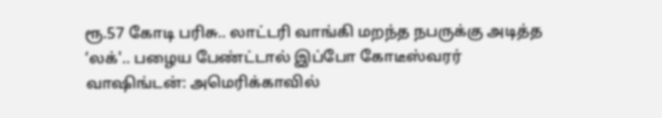ரூ.57 கோடி பரிசு.. லாட்டரி வாங்கி மறந்த நபருக்கு அடித்த ‘லக்'.. பழைய பேண்ட்டால் இப்போ கோடீஸ்வரர்
வாஷிங்டன்: அமெரிக்காவில்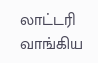லாட்டரி வாங்கிய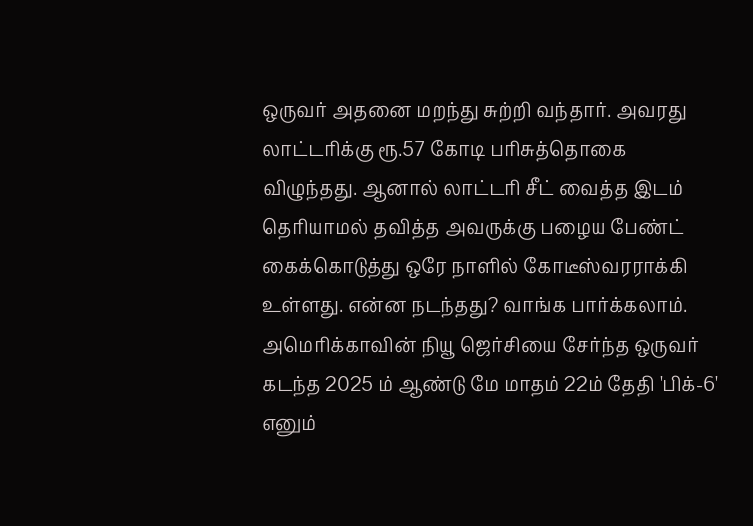ஒருவர் அதனை மறந்து சுற்றி வந்தார். அவரது லாட்டரிக்கு ரூ.57 கோடி பரிசுத்தொகை விழுந்தது. ஆனால் லாட்டரி சீட் வைத்த இடம் தெரியாமல் தவித்த அவருக்கு பழைய பேண்ட் கைக்கொடுத்து ஒரே நாளில் கோடீஸ்வரராக்கி உள்ளது. என்ன நடந்தது? வாங்க பார்க்கலாம்.
அமெரிக்காவின் நியூ ஜெர்சியை சேர்ந்த ஒருவர் கடந்த 2025 ம் ஆண்டு மே மாதம் 22ம் தேதி 'பிக்-6' எனும்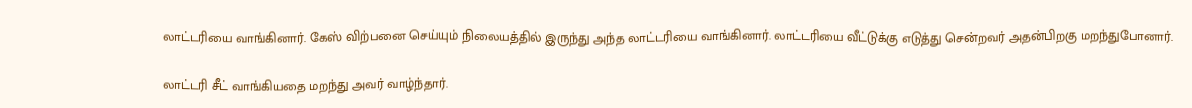லாட்டரியை வாங்கினார். கேஸ் விற்பனை செய்யும் நிலையத்தில் இருந்து அந்த லாட்டரியை வாங்கினார். லாட்டரியை வீட்டுக்கு எடுத்து சென்றவர் அதன்பிறகு மறந்துபோனார்.

லாட்டரி சீட் வாங்கியதை மறந்து அவர் வாழ்ந்தார்.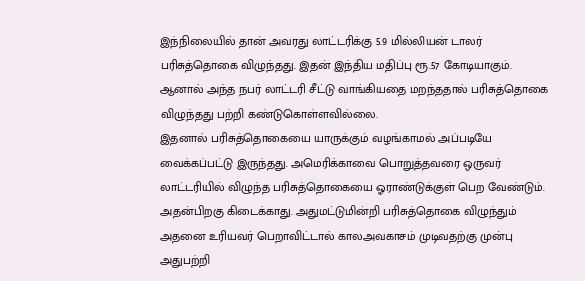இந்நிலையில் தான் அவரது லாட்டரிக்கு 5.9 மில்லியன் டாலர் பரிசுத்தொகை விழுந்தது. இதன் இந்திய மதிப்பு ரூ.57 கோடியாகும். ஆனால் அந்த நபர் லாட்டரி சீட்டு வாங்கியதை மறந்ததால் பரிசுத்தொகை விழுந்தது பற்றி கண்டுகொள்ளவில்லை.
இதனால் பரிசுத்தொகையை யாருக்கும் வழங்காமல் அப்படியே வைக்கப்பட்டு இருந்தது. அமெரிக்காவை பொறுத்தவரை ஒருவர் லாட்டரியில் விழுந்த பரிசுத்தொகையை ஓராண்டுக்குள் பெற வேண்டும். அதன்பிறகு கிடைக்காது. அதுமட்டுமின்றி பரிசுத்தொகை விழுந்தும் அதனை உரியவர் பெறாவிட்டால் காலஅவகாசம் முடிவதற்கு முன்பு அதுபற்றி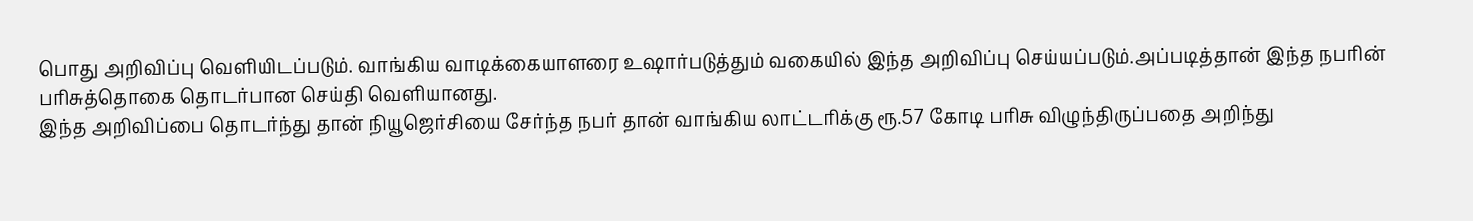பொது அறிவிப்பு வெளியிடப்படும். வாங்கிய வாடிக்கையாளரை உஷார்படுத்தும் வகையில் இந்த அறிவிப்பு செய்யப்படும்.அப்படித்தான் இந்த நபரின் பரிசுத்தொகை தொடர்பான செய்தி வெளியானது.
இந்த அறிவிப்பை தொடர்ந்து தான் நியூஜெர்சியை சேர்ந்த நபர் தான் வாங்கிய லாட்டரிக்கு ரூ.57 கோடி பரிசு விழுந்திருப்பதை அறிந்து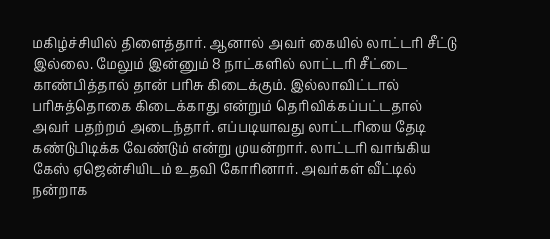மகிழ்ச்சியில் திளைத்தார். ஆனால் அவர் கையில் லாட்டரி சீட்டு இல்லை. மேலும் இன்னும் 8 நாட்களில் லாட்டரி சீட்டை காண்பித்தால் தான் பரிசு கிடைக்கும். இல்லாவிட்டால் பரிசுத்தொகை கிடைக்காது என்றும் தெரிவிக்கப்பட்டதால் அவர் பதற்றம் அடைந்தார். எப்படியாவது லாட்டரியை தேடி கண்டுபிடிக்க வேண்டும் என்று முயன்றார். லாட்டரி வாங்கிய கேஸ் ஏஜென்சியிடம் உதவி கோரினார். அவர்கள் வீட்டில் நன்றாக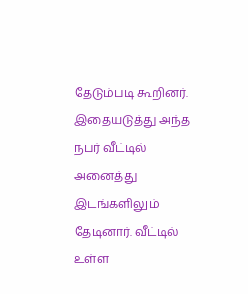தேடும்படி கூறினர்.
இதையடுத்து அந்த நபர் வீட்டில் அனைத்து இடங்களிலும் தேடினார். வீட்டில் உள்ள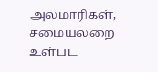அலமாரிகள், சமையலறை உள்பட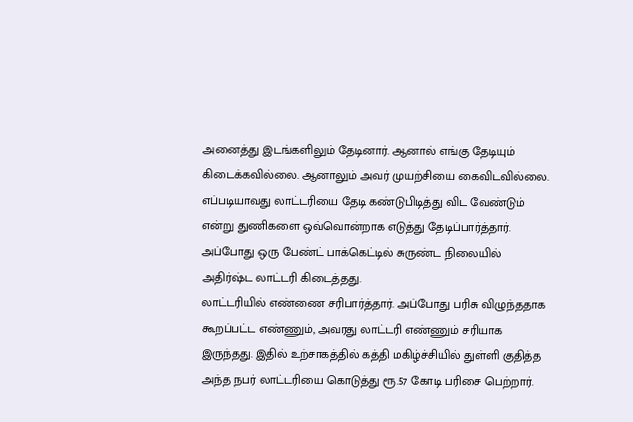அனைத்து இடங்களிலும் தேடினார். ஆனால் எங்கு தேடியும் கிடைக்கவில்லை. ஆனாலும் அவர் முயற்சியை கைவிடவில்லை. எப்படியாவது லாட்டரியை தேடி கண்டுபிடித்து விட வேண்டும் என்று துணிகளை ஒவ்வொன்றாக எடுத்து தேடிப்பார்த்தார். அப்போது ஒரு பேண்ட் பாக்கெட்டில் சுருண்ட நிலையில் அதிர்ஷ்ட லாட்டரி கிடைத்தது.
லாட்டரியில் எண்ணை சரிபார்த்தார். அப்போது பரிசு விழுந்ததாக கூறப்பட்ட எண்ணும், அவரது லாட்டரி எண்ணும் சரியாக இருந்தது. இதில் உற்சாகத்தில் கத்தி மகிழ்ச்சியில் துள்ளி குதித்த அந்த நபர் லாட்டரியை கொடுத்து ரூ.57 கோடி பரிசை பெற்றார்.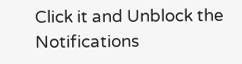Click it and Unblock the Notifications